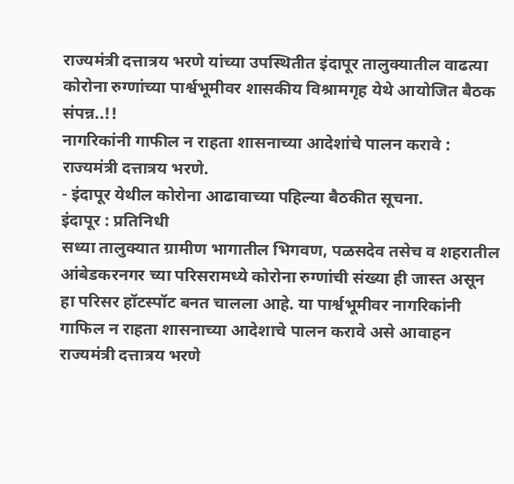राज्यमंत्री दत्तात्रय भरणे यांच्या उपस्थितीत इंदापूर तालुक्यातील वाढत्या कोरोना रुग्णांच्या पार्श्वभूमीवर शासकीय विश्रामगृह येथे आयोजित बैठक संपन्न..!!
नागरिकांनी गाफील न राहता शासनाच्या आदेशांचे पालन करावे : राज्यमंत्री दत्तात्रय भरणे.
- इंदापूर येथील कोरोना आढावाच्या पहिल्या बैठकीत सूचना.
इंदापूर : प्रतिनिधी
सध्या तालुक्यात ग्रामीण भागातील भिगवण, पळसदेव तसेच व शहरातील आंबेडकरनगर च्या परिसरामध्ये कोरोना रुग्णांची संख्या ही जास्त असून हा परिसर हॉटस्पॉट बनत चालला आहे. या पार्श्वभूमीवर नागरिकांनी गाफिल न राहता शासनाच्या आदेशाचे पालन करावे असे आवाहन राज्यमंत्री दत्तात्रय भरणे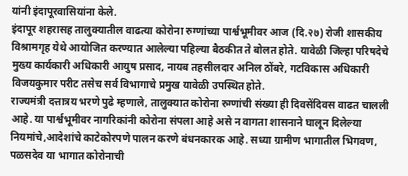यांनी इंदापूरवासियांना केले.
इंदापूर शहरासह तालुक्यातील वाढत्या कोरोना रुग्णांच्या पार्श्वभूमीवर आज (दि.२७) रोजी शासकीय विश्रामगृह येथे आयोजित करण्यात आलेल्या पहिल्या बैठकीत ते बोलत होते. यावेळी जिल्हा परिषदेचे मुख्य कार्यकारी अधिकारी आयुष प्रसाद, नायब तहसीलदार अनिल ठोंबरे, गटविकास अधिकारी विजयकुमार परीट तसेच सर्व विभागाचे प्रमुख यावेळी उपस्थित होते.
राज्यमंत्री दत्तात्रय भरणे पुढे म्हणाले, तालुक्यात कोरोना रुग्णांची संख्या ही दिवसेंदिवस वाढत चालली आहे. या पार्श्वभूमीवर नागरिकांनी कोरोना संपला आहे असे न वागता शासनाने घालून दिलेल्या नियमांचे,आदेशांचे काटेकोरपणे पालन करणे बंधनकारक आहे. सध्या ग्रामीण भागातील भिगवण, पळसदेव या भागात कोरोनाची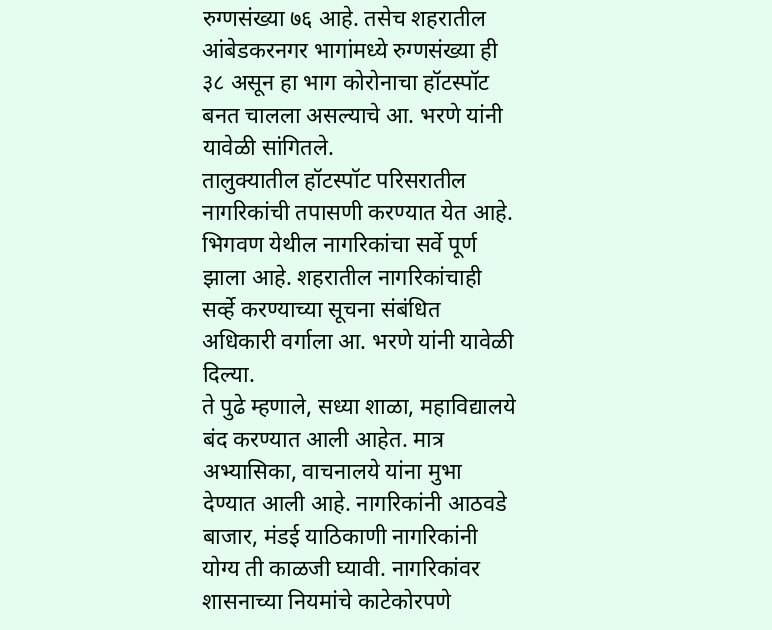रुग्णसंख्या ७६ आहे. तसेच शहरातील आंबेडकरनगर भागांमध्ये रुग्णसंख्या ही ३८ असून हा भाग कोरोनाचा हॉटस्पॉट बनत चालला असल्याचे आ. भरणे यांनी यावेळी सांगितले.
तालुक्यातील हॉटस्पॉट परिसरातील नागरिकांची तपासणी करण्यात येत आहे. भिगवण येथील नागरिकांचा सर्वे पूर्ण झाला आहे. शहरातील नागरिकांचाही सर्व्हे करण्याच्या सूचना संबंधित अधिकारी वर्गाला आ. भरणे यांनी यावेळी दिल्या.
ते पुढे म्हणाले, सध्या शाळा, महाविद्यालये बंद करण्यात आली आहेत. मात्र अभ्यासिका, वाचनालये यांना मुभा देण्यात आली आहे. नागरिकांनी आठवडे बाजार, मंडई याठिकाणी नागरिकांनी योग्य ती काळजी घ्यावी. नागरिकांवर शासनाच्या नियमांचे काटेकोरपणे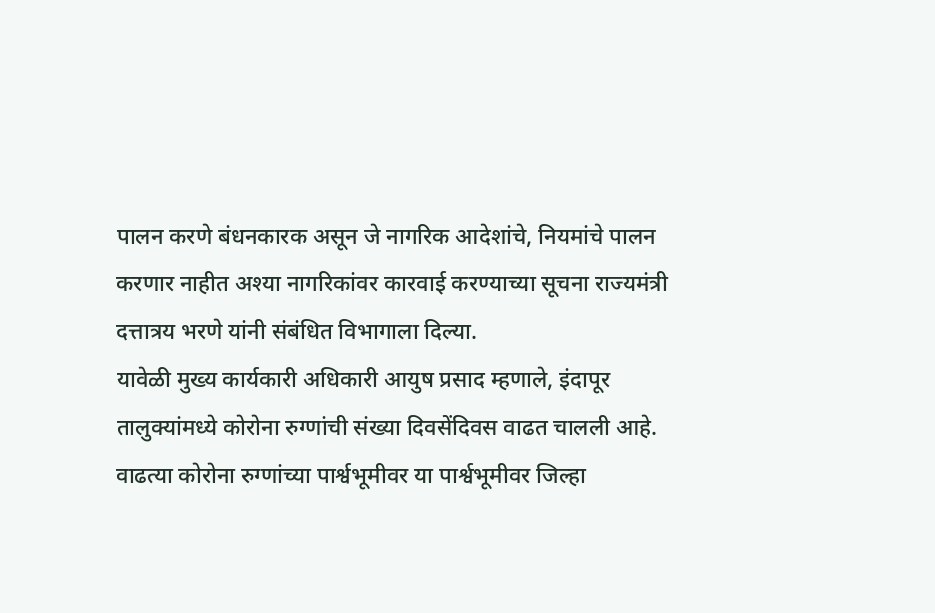पालन करणे बंधनकारक असून जे नागरिक आदेशांचे, नियमांचे पालन करणार नाहीत अश्या नागरिकांवर कारवाई करण्याच्या सूचना राज्यमंत्री दत्तात्रय भरणे यांनी संबंधित विभागाला दिल्या.
यावेळी मुख्य कार्यकारी अधिकारी आयुष प्रसाद म्हणाले, इंदापूर तालुक्यांमध्ये कोरोना रुग्णांची संख्या दिवसेंदिवस वाढत चालली आहे. वाढत्या कोरोना रुग्णांच्या पार्श्वभूमीवर या पार्श्वभूमीवर जिल्हा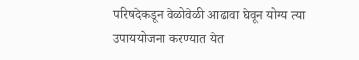परिषदेकडून वेळोवेळी आढावा घेवून योग्य त्या उपाययोजना करण्यात येत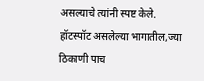असल्याचे त्यांनी स्पष्ट केले. हॉटस्पॉट असलेल्या भागातील,ज्या ठिकाणी पाच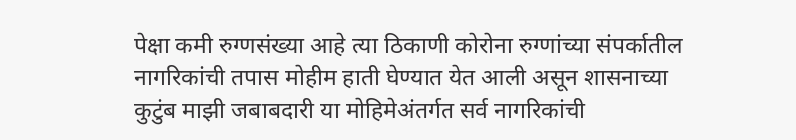पेक्षा कमी रुग्णसंख्या आहे त्या ठिकाणी कोरोना रुग्णांच्या संपर्कातील नागरिकांची तपास मोहीम हाती घेण्यात येत आली असून शासनाच्या कुटुंब माझी जबाबदारी या मोहिमेअंतर्गत सर्व नागरिकांची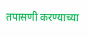तपासणी करण्याच्या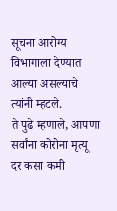सूचना आरोग्य विभागाला देण्यात आल्या असल्याचे त्यांनी म्हटले.
ते पुढे म्हणाले, आपणा सर्वांना कोरोना मृत्यू दर कसा कमी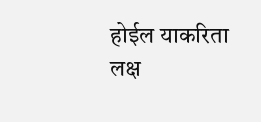होईल याकरिता लक्ष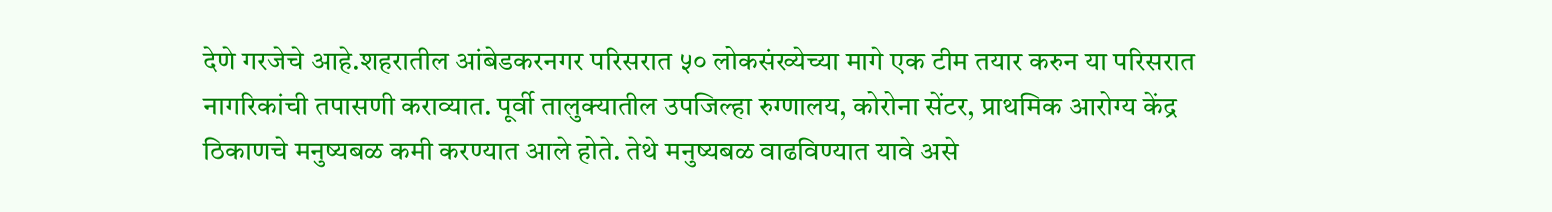देणे गरजेचे आहे.शहरातील आंबेडकरनगर परिसरात ५० लोकसंख्येच्या मागे एक टीम तयार करुन या परिसरात नागरिकांची तपासणी कराव्यात. पूर्वी तालुक्यातील उपजिल्हा रुग्णालय, कोरोना सेंटर, प्राथमिक आरोग्य केंद्र ठिकाणचे मनुष्यबळ कमी करण्यात आले होते. तेथे मनुष्यबळ वाढविण्यात यावे असे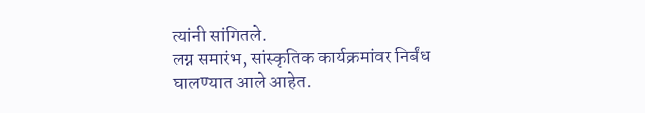त्यांनी सांगितले.
लग्न समारंभ, सांस्कृतिक कार्यक्रमांवर निर्बंध घालण्यात आले आहेत.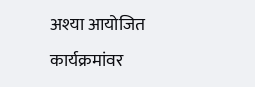अश्या आयोजित कार्यक्रमांवर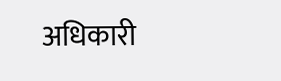अधिकारी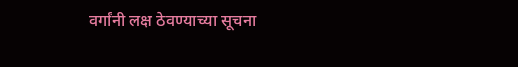वर्गांनी लक्ष ठेवण्याच्या सूचना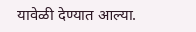यावेळी देण्यात आल्या.